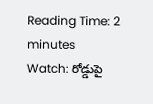Reading Time: 2 minutes
Watch: రోడ్డుపై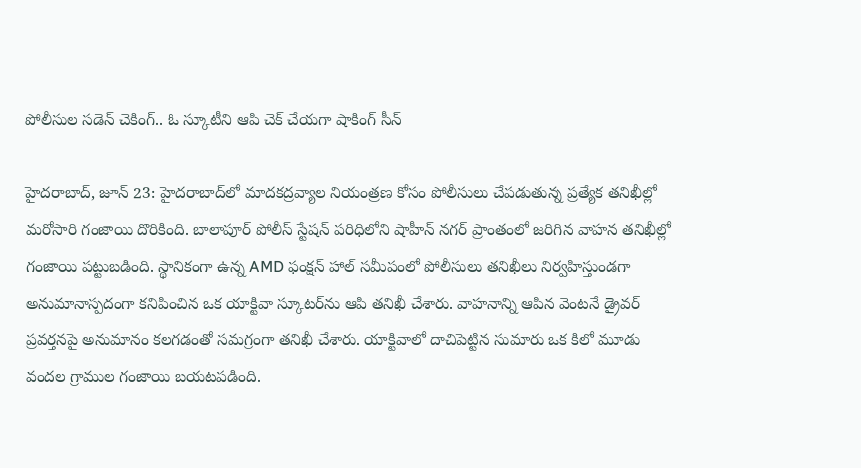పోలీసుల సడెన్ చెకింగ్‌.. ఓ స్కూటీని ఆపి చెక్‌ చేయగా షాకింగ్‌ సీన్‌

హైదరాబాద్, జూన్ 23: హైదరాబాద్‌లో మాదకద్రవ్యాల నియంత్రణ కోసం పోలీసులు చేపడుతున్న ప్రత్యేక తనిఖీల్లో మరోసారి గంజాయి దొరికింది. బాలాపూర్ పోలీస్ స్టేషన్ పరిధిలోని షాహీన్ నగర్ ప్రాంతంలో జరిగిన వాహన తనిఖీల్లో గంజాయి పట్టుబడింది. స్థానికంగా ఉన్న AMD ఫంక్షన్ హాల్ సమీపంలో పోలీసులు తనిఖీలు నిర్వహిస్తుండగా అనుమానాస్పదంగా కనిపించిన ఒక యాక్టివా స్కూటర్‌ను ఆపి తనిఖీ చేశారు. వాహనాన్ని ఆపిన వెంటనే డ్రైవర్ ప్రవర్తనపై అనుమానం కలగడంతో సమగ్రంగా తనిఖీ చేశారు. యాక్టివాలో దాచిపెట్టిన సుమారు ఒక కిలో మూడు వందల గ్రాముల గంజాయి బయటపడింది.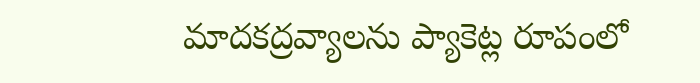మాదకద్రవ్యాలను ప్యాకెట్ల రూపంలో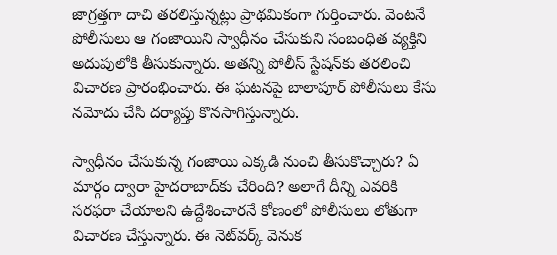జాగ్రత్తగా దాచి తరలిస్తున్నట్లు ప్రాథమికంగా గుర్తించారు. వెంటనే పోలీసులు ఆ గంజాయిని స్వాధీనం చేసుకుని సంబంధిత వ్యక్తిని అదుపులోకి తీసుకున్నారు. అతన్ని పోలీస్ స్టేషన్‌కు తరలించి విచారణ ప్రారంభించారు. ఈ ఘటనపై బాలాపూర్ పోలీసులు కేసు నమోదు చేసి దర్యాప్తు కొనసాగిస్తున్నారు.

స్వాధీనం చేసుకున్న గంజాయి ఎక్కడి నుంచి తీసుకొచ్చారు? ఏ మార్గం ద్వారా హైదరాబాద్‌కు చేరింది? అలాగే దీన్ని ఎవరికి సరఫరా చేయాలని ఉద్దేశించారనే కోణంలో పోలీసులు లోతుగా విచారణ చేస్తున్నారు. ఈ నెట్‌వర్క్ వెనుక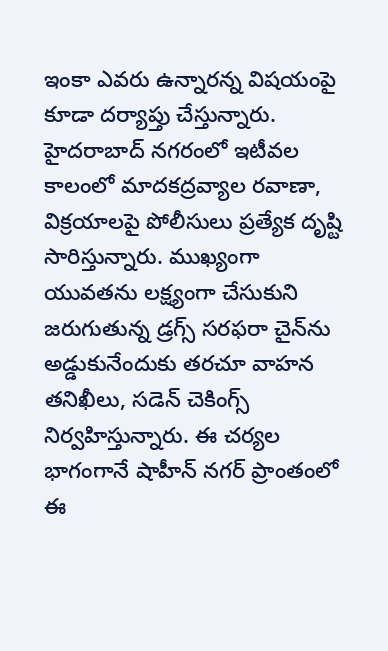ఇంకా ఎవరు ఉన్నారన్న విషయంపై కూడా దర్యాప్తు చేస్తున్నారు. హైదరాబాద్ నగరంలో ఇటీవల కాలంలో మాదకద్రవ్యాల రవాణా, విక్రయాలపై పోలీసులు ప్రత్యేక దృష్టి సారిస్తున్నారు. ముఖ్యంగా యువతను లక్ష్యంగా చేసుకుని జరుగుతున్న డ్రగ్స్ సరఫరా చైన్‌ను అడ్డుకునేందుకు తరచూ వాహన తనిఖీలు, సడెన్ చెకింగ్స్ నిర్వహిస్తున్నారు. ఈ చర్యల భాగంగానే షాహీన్ నగర్ ప్రాంతంలో ఈ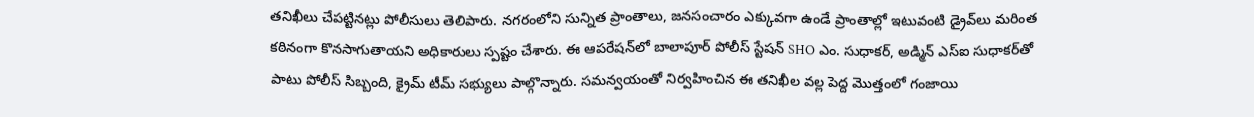తనిఖీలు చేపట్టినట్లు పోలీసులు తెలిపారు. నగరంలోని సున్నిత ప్రాంతాలు, జనసంచారం ఎక్కువగా ఉండే ప్రాంతాల్లో ఇటువంటి డ్రైవ్‌లు మరింత కఠినంగా కొనసాగుతాయని అధికారులు స్పష్టం చేశారు. ఈ ఆపరేషన్‌లో బాలాపూర్ పోలీస్ స్టేషన్ SHO ఎం. సుధాకర్, అడ్మిన్ ఎస్‌ఐ సుధాకర్‌తో పాటు పోలీస్ సిబ్బంది, క్రైమ్ టీమ్ సభ్యులు పాల్గొన్నారు. సమన్వయంతో నిర్వహించిన ఈ తనిఖీల వల్ల పెద్ద మొత్తంలో గంజాయి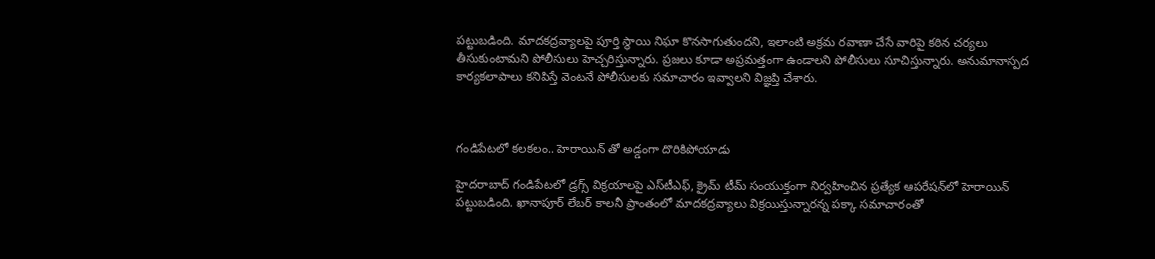పట్టుబడింది. మాదకద్రవ్యాలపై పూర్తి స్థాయి నిఘా కొనసాగుతుందని, ఇలాంటి అక్రమ రవాణా చేసే వారిపై కఠిన చర్యలు తీసుకుంటామని పోలీసులు హెచ్చరిస్తున్నారు. ప్రజలు కూడా అప్రమత్తంగా ఉండాలని పోలీసులు సూచిస్తున్నారు. అనుమానాస్పద కార్యకలాపాలు కనిపిస్తే వెంటనే పోలీసులకు సమాచారం ఇవ్వాలని విజ్ఞప్తి చేశారు.



గండిపేటలో కలకలం.. హెరాయిన్ తో అడ్డంగా దొరికిపోయాడు

హైదరాబాద్‌ గండిపేటలో డ్రగ్స్ విక్రయాలపై ఎస్‌టీఎఫ్, క్రైమ్ టీమ్ సంయుక్తంగా నిర్వహించిన ప్రత్యేక ఆపరేషన్‌లో హెరాయిన్ పట్టుబడింది. ఖానాపూర్ లేబర్ కాలనీ ప్రాంతంలో మాదకద్రవ్యాలు విక్రయిస్తున్నారన్న పక్కా సమాచారంతో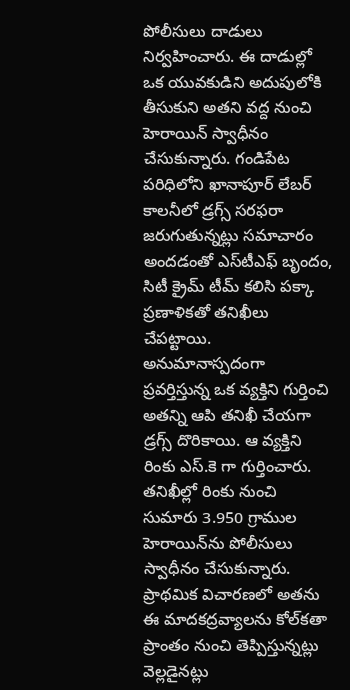పోలీసులు దాడులు నిర్వహించారు. ఈ దాడుల్లో ఒక యువకుడిని అదుపులోకి తీసుకుని అతని వద్ద నుంచి హెరాయిన్ స్వాధీనం చేసుకున్నారు. గండిపేట పరిధిలోని ఖానాపూర్ లేబర్ కాలనీలో డ్రగ్స్ సరఫరా జరుగుతున్నట్లు సమాచారం అందడంతో ఎస్‌టీఎఫ్ బృందం, సిటీ క్రైమ్ టీమ్ కలిసి పక్కా ప్రణాళికతో తనిఖీలు చేపట్టాయి. అనుమానాస్పదంగా ప్రవర్తిస్తున్న ఒక వ్యక్తిని గుర్తించి అతన్ని ఆపి తనిఖీ చేయగా డ్రగ్స్‌ దొరికాయి. ఆ వ్యక్తిని రింకు ఎస్.కె గా గుర్తించారు. తనిఖీల్లో రింకు నుంచి సుమారు 3.950 గ్రాముల హెరాయిన్‌ను పోలీసులు స్వాధీనం చేసుకున్నారు. ప్రాథమిక విచారణలో అతను ఈ మాదకద్రవ్యాలను కోల్‌కతా ప్రాంతం నుంచి తెప్పిస్తున్నట్లు వెల్లడైనట్లు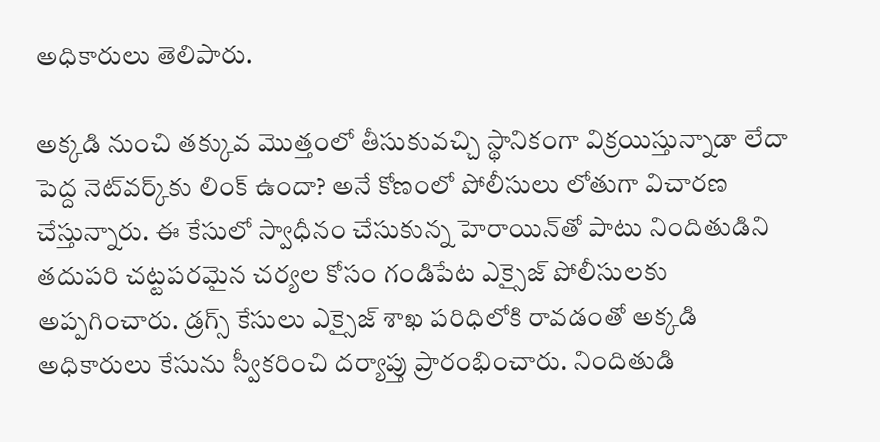అధికారులు తెలిపారు.

అక్కడి నుంచి తక్కువ మొత్తంలో తీసుకువచ్చి స్థానికంగా విక్రయిస్తున్నాడా లేదా పెద్ద నెట్‌వర్క్‌కు లింక్ ఉందా? అనే కోణంలో పోలీసులు లోతుగా విచారణ చేస్తున్నారు. ఈ కేసులో స్వాధీనం చేసుకున్న హెరాయిన్‌తో పాటు నిందితుడిని తదుపరి చట్టపరమైన చర్యల కోసం గండిపేట ఎక్సైజ్ పోలీసులకు అప్పగించారు. డ్రగ్స్ కేసులు ఎక్సైజ్ శాఖ పరిధిలోకి రావడంతో అక్కడి అధికారులు కేసును స్వీకరించి దర్యాప్తు ప్రారంభించారు. నిందితుడి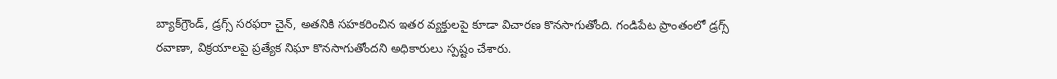బ్యాక్‌గ్రౌండ్, డ్రగ్స్ సరఫరా చైన్, అతనికి సహకరించిన ఇతర వ్యక్తులపై కూడా విచారణ కొనసాగుతోంది. గండిపేట ప్రాంతంలో డ్రగ్స్ రవాణా, విక్రయాలపై ప్రత్యేక నిఘా కొనసాగుతోందని అధికారులు స్పష్టం చేశారు.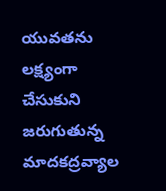యువతను లక్ష్యంగా చేసుకుని జరుగుతున్న మాదకద్రవ్యాల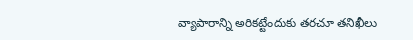వ్యాపారాన్ని అరికట్టేందుకు తరచూ తనిఖీలు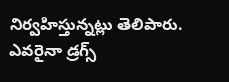నిర్వహిస్తున్నట్లు తెలిపారు. ఎవరైనా డ్రగ్స్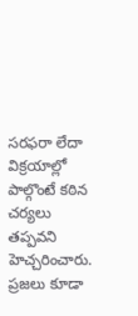సరఫరా లేదా విక్రయాల్లో పాల్గొంటే కఠిన చర్యలు తప్పవని హెచ్చరించారు. ప్రజలు కూడా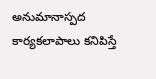అనుమానాస్పద కార్యకలాపాలు కనిపిస్తే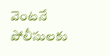వెంటనే పోలీసులకు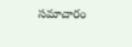సమాచారం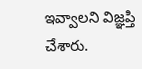ఇవ్వాలని విజ్ఞప్తి చేశారు.